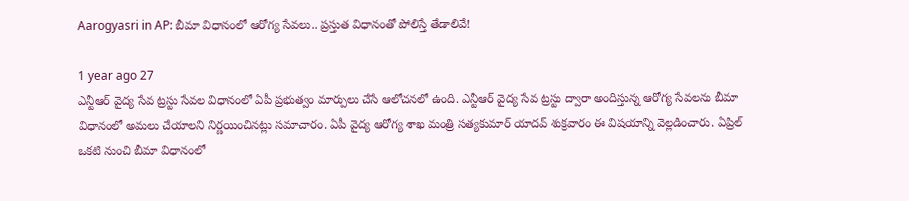Aarogyasri in AP: బీమా విధానంలో ఆరోగ్య సేవలు.. ప్రస్తుత విధానంతో పోలిస్తే తేడాలివే!

1 year ago 27
ఎన్టీఆర్ వైద్య సేవ ట్రస్టు సేవల విధానంలో ఏపీ ప్రభుత్వం మార్పులు చేసే ఆలోచనలో ఉంది. ఎన్టీఆర్ వైద్య సేవ ట్రస్టు ద్వారా అందిస్తున్న ఆరోగ్య సేవలను బీమా విధానంలో అమలు చేయాలని నిర్ణయించినట్లు సమాచారం. ఏపీ వైద్య ఆరోగ్య శాఖ మంత్రి సత్యకుమార్ యాదవ్ శుక్రవారం ఈ విషయాన్ని వెల్లడించారు. ఏప్రిల్ ఒకటి నుంచి బీమా విధానంలో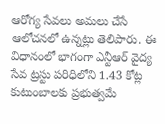ఆరోగ్య సేవలు అమలు చేసే ఆలోచనలో ఉన్నట్లు తెలిపారు. ఈ విధానంలో భాగంగా ఎన్టీఆర్ వైద్య సేవ ట్రస్టు పరిధిలోని 1.43 కోట్ల కుటుంబాలకు ప్రభుత్వమే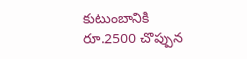కుటుంబానికి రూ.2500 చొప్పున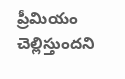ప్రీమియం చెల్లిస్తుందని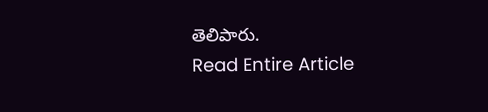తెలిపారు.
Read Entire Article